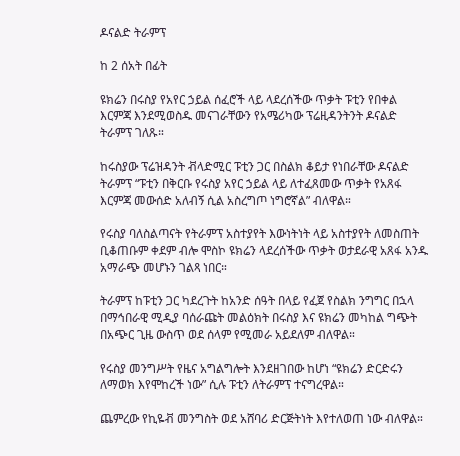ዶናልድ ትራምፕ

ከ 2 ሰአት በፊት

ዩክሬን በሩስያ የአየር ኃይል ሰፈሮች ላይ ላደረሰችው ጥቃት ፑቲን የበቀል እርምጃ እንደሚወስዱ መናገራቸውን የአሜሪካው ፕሬዚዳንትንት ዶናልድ ትራምፕ ገለጹ።

ከሩስያው ፕሬዝዳንት ቭላድሚር ፑቲን ጋር በስልክ ቆይታ የነበራቸው ዶናልድ ትራምፕ “ፑቲን በቅርቡ የሩስያ አየር ኃይል ላይ ለተፈጸመው ጥቃት የአጸፋ እርምጃ መውሰድ አለብኝ ሲል አስረግጦ ነግሮኛል” ብለዋል።

የሩስያ ባለስልጣናት የትራምፕ አስተያየት እውነትነት ላይ አስተያየት ለመስጠት ቢቆጠቡም ቀደም ብሎ ሞስኮ ዩክሬን ላደረሰችው ጥቃት ወታደራዊ አጸፋ አንዱ አማራጭ መሆኑን ገልጻ ነበር።

ትራምፕ ከፑቲን ጋር ካደረጉት ከአንድ ሰዓት በላይ የፈጀ የስልክ ንግግር በኋላ በማኅበራዊ ሚዲያ ባሰራጩት መልዕክት በሩስያ እና ዩክሬን መካከል ግጭት በአጭር ጊዜ ውስጥ ወደ ሰላም የሚመራ አይደለም ብለዋል።

የሩስያ መንግሥት የዜና አግልግሎት እንደዘገበው ከሆነ “ዩክሬን ድርድሩን ለማወክ እየሞከረች ነው” ሲሉ ፑቲን ለትራምፕ ተናግረዋል።

ጨምረው የኪዬቭ መንግስት ወደ አሸባሪ ድርጅትነት እየተለወጠ ነው ብለዋል።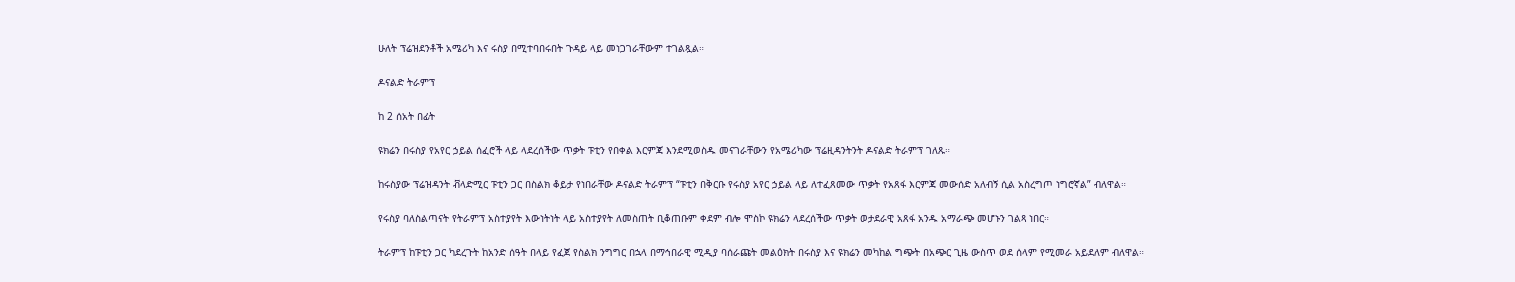ሁለት ፕሬዝደንቶች አሜሪካ እና ሩስያ በሚተባበሩበት ጉዳይ ላይ መነጋገራቸውም ተገልጿል።

ዶናልድ ትራምፕ

ከ 2 ሰአት በፊት

ዩክሬን በሩስያ የአየር ኃይል ሰፈሮች ላይ ላደረሰችው ጥቃት ፑቲን የበቀል እርምጃ እንደሚወስዱ መናገራቸውን የአሜሪካው ፕሬዚዳንትንት ዶናልድ ትራምፕ ገለጹ።

ከሩስያው ፕሬዝዳንት ቭላድሚር ፑቲን ጋር በስልክ ቆይታ የነበራቸው ዶናልድ ትራምፕ “ፑቲን በቅርቡ የሩስያ አየር ኃይል ላይ ለተፈጸመው ጥቃት የአጸፋ እርምጃ መውሰድ አለብኝ ሲል አስረግጦ ነግሮኛል” ብለዋል።

የሩስያ ባለስልጣናት የትራምፕ አስተያየት እውነትነት ላይ አስተያየት ለመስጠት ቢቆጠቡም ቀደም ብሎ ሞስኮ ዩክሬን ላደረሰችው ጥቃት ወታደራዊ አጸፋ አንዱ አማራጭ መሆኑን ገልጻ ነበር።

ትራምፕ ከፑቲን ጋር ካደረጉት ከአንድ ሰዓት በላይ የፈጀ የስልክ ንግግር በኋላ በማኅበራዊ ሚዲያ ባሰራጩት መልዕክት በሩስያ እና ዩክሬን መካከል ግጭት በአጭር ጊዜ ውስጥ ወደ ሰላም የሚመራ አይደለም ብለዋል።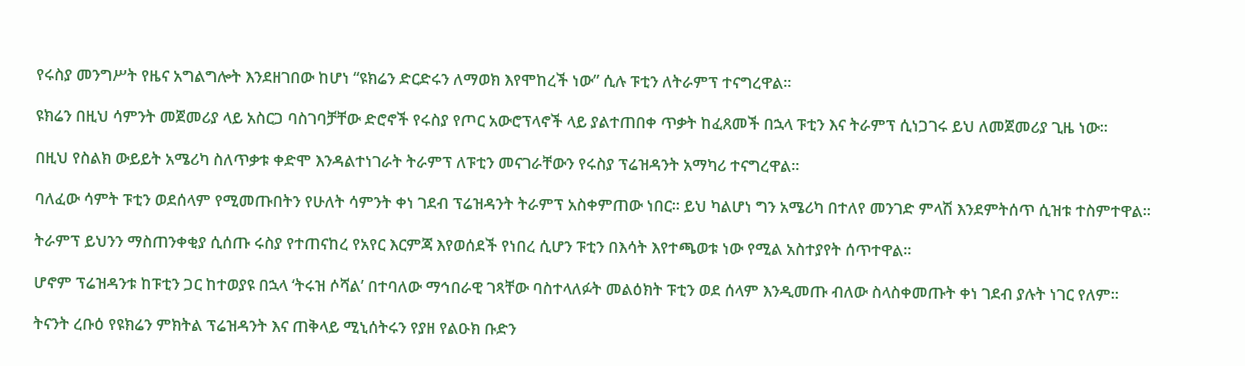የሩስያ መንግሥት የዜና አግልግሎት እንደዘገበው ከሆነ “ዩክሬን ድርድሩን ለማወክ እየሞከረች ነው” ሲሉ ፑቲን ለትራምፕ ተናግረዋል።

ዩክሬን በዚህ ሳምንት መጀመሪያ ላይ አስርጋ ባስገባቻቸው ድሮኖች የሩስያ የጦር አውሮፕላኖች ላይ ያልተጠበቀ ጥቃት ከፈጸመች በኋላ ፑቲን እና ትራምፕ ሲነጋገሩ ይህ ለመጀመሪያ ጊዜ ነው።

በዚህ የስልክ ውይይት አሜሪካ ስለጥቃቱ ቀድሞ እንዳልተነገራት ትራምፕ ለፑቲን መናገራቸውን የሩስያ ፕሬዝዳንት አማካሪ ተናግረዋል።

ባለፈው ሳምት ፑቲን ወደሰላም የሚመጡበትን የሁለት ሳምንት ቀነ ገደብ ፕሬዝዳንት ትራምፕ አስቀምጠው ነበር። ይህ ካልሆነ ግን አሜሪካ በተለየ መንገድ ምላሽ እንደምትሰጥ ሲዝቱ ተስምተዋል።

ትራምፕ ይህንን ማስጠንቀቂያ ሲሰጡ ሩስያ የተጠናከረ የአየር እርምጃ እየወሰደች የነበረ ሲሆን ፑቲን በእሳት እየተጫወቱ ነው የሚል አስተያየት ሰጥተዋል።

ሆኖም ፕሬዝዳንቱ ከፑቲን ጋር ከተወያዩ በኋላ ‘ትሩዝ ሶሻል’ በተባለው ማኅበራዊ ገጻቸው ባስተላለፉት መልዕክት ፑቲን ወደ ሰላም እንዲመጡ ብለው ስላስቀመጡት ቀነ ገደብ ያሉት ነገር የለም።

ትናንት ረቡዕ የዩክሬን ምክትል ፕሬዝዳንት እና ጠቅላይ ሚኒሰትሩን የያዘ የልዑክ ቡድን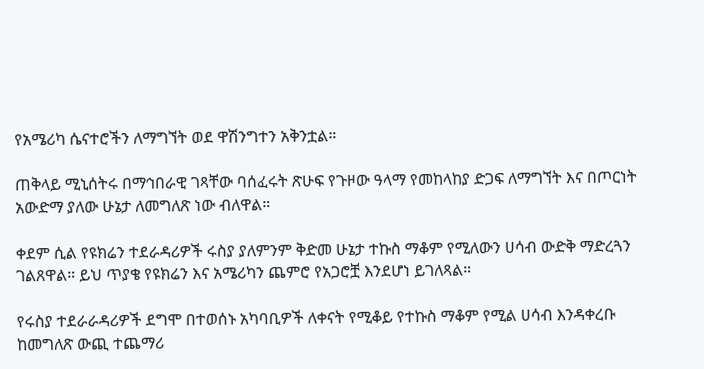የአሜሪካ ሴናተሮችን ለማግኘት ወደ ዋሽንግተን አቅንቷል።

ጠቅላይ ሚኒሰትሩ በማኅበራዊ ገጻቸው ባሰፈሩት ጽሁፍ የጉዞው ዓላማ የመከላከያ ድጋፍ ለማግኘት እና በጦርነት አውድማ ያለው ሁኔታ ለመግለጽ ነው ብለዋል።

ቀደም ሲል የዩክሬን ተደራዳሪዎች ሩስያ ያለምንም ቅድመ ሁኔታ ተኩስ ማቆም የሚለውን ሀሳብ ውድቅ ማድረጓን ገልጸዋል። ይህ ጥያቄ የዩክሬን እና አሜሪካን ጨምሮ የአጋሮቿ እንደሆነ ይገለጻል።

የሩስያ ተደራራዳሪዎች ደግሞ በተወሰኑ አካባቢዎች ለቀናት የሚቆይ የተኩስ ማቆም የሚል ሀሳብ እንዳቀረቡ ከመግለጽ ውጪ ተጨማሪ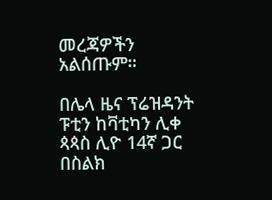መረጃዎችን አልሰጡም።

በሌላ ዜና ፕሬዝዳንት ፑቲን ከቫቲካን ሊቀ ጳጳስ ሊዮ 14ኛ ጋር በስልክ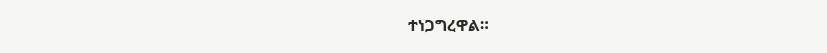ተነጋግረዋል።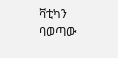ቫቲካን ባወጣው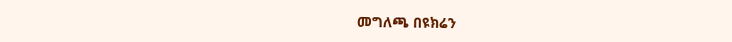መግለጫ በዩክሬን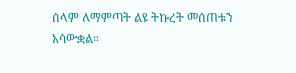ሰላም ለማምጣት ልዩ ትኩረት መሰጠቱን አሳውቋል።